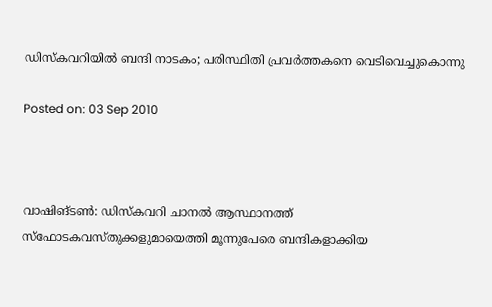ഡിസ്‌കവറിയില്‍ ബന്ദി നാടകം; പരിസ്ഥിതി പ്രവര്‍ത്തകനെ വെടിവെച്ചുകൊന്നു

Posted on: 03 Sep 2010



വാഷിങ്ടണ്‍: ഡിസ്‌കവറി ചാനല്‍ ആസ്ഥാനത്ത് സ്‌ഫോടകവസ്തുക്കളുമായെത്തി മൂന്നുപേരെ ബന്ദികളാക്കിയ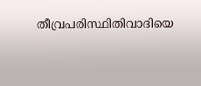തീവ്രപരിസ്ഥിതിവാദിയെ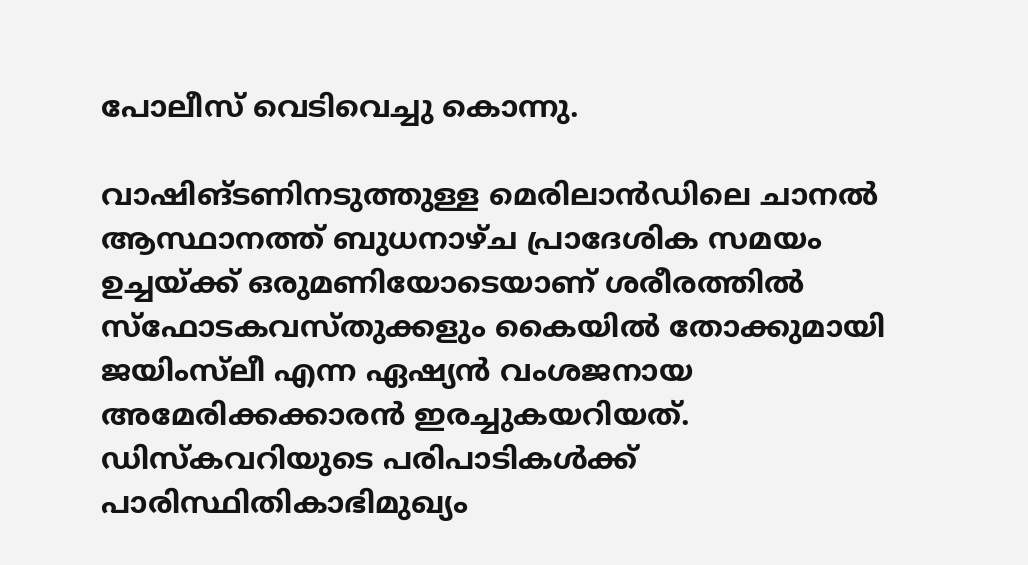പോലീസ് വെടിവെച്ചു കൊന്നു.

വാഷിങ്ടണിനടുത്തുള്ള മെരിലാന്‍ഡിലെ ചാനല്‍ ആസ്ഥാനത്ത് ബുധനാഴ്ച പ്രാദേശിക സമയം ഉച്ചയ്ക്ക് ഒരുമണിയോടെയാണ് ശരീരത്തില്‍ സ്‌ഫോടകവസ്തുക്കളും കൈയില്‍ തോക്കുമായി ജയിംസ്‌ലീ എന്ന ഏഷ്യന്‍ വംശജനായ അമേരിക്കക്കാരന്‍ ഇരച്ചുകയറിയത്. ഡിസ്‌കവറിയുടെ പരിപാടികള്‍ക്ക് പാരിസ്ഥിതികാഭിമുഖ്യം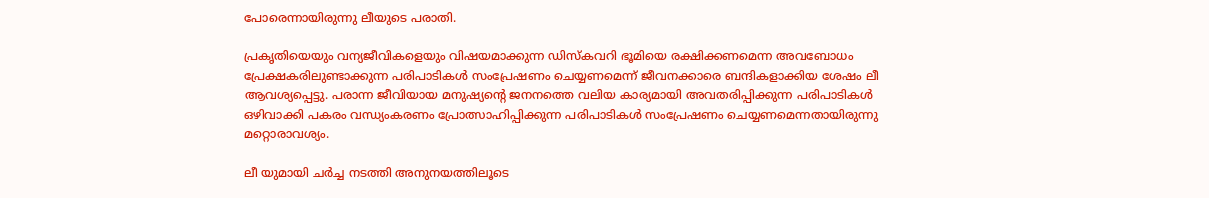പോരെന്നായിരുന്നു ലീയുടെ പരാതി.

പ്രകൃതിയെയും വന്യജീവികളെയും വിഷയമാക്കുന്ന ഡിസ്‌കവറി ഭൂമിയെ രക്ഷിക്കണമെന്ന അവബോധം പ്രേക്ഷകരിലുണ്ടാക്കുന്ന പരിപാടികള്‍ സംപ്രേഷണം ചെയ്യണമെന്ന് ജീവനക്കാരെ ബന്ദികളാക്കിയ ശേഷം ലീ ആവശ്യപ്പെട്ടു. പരാന്ന ജീവിയായ മനുഷ്യന്റെ ജനനത്തെ വലിയ കാര്യമായി അവതരിപ്പിക്കുന്ന പരിപാടികള്‍ ഒഴിവാക്കി പകരം വന്ധ്യംകരണം പ്രോത്സാഹിപ്പിക്കുന്ന പരിപാടികള്‍ സംപ്രേഷണം ചെയ്യണമെന്നതായിരുന്നു മറ്റൊരാവശ്യം.

ലീ യുമായി ചര്‍ച്ച നടത്തി അനുനയത്തിലൂടെ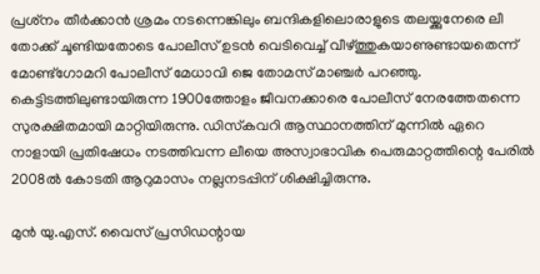പ്രശ്‌നം തീര്‍ക്കാന്‍ ശ്രമം നടന്നെങ്കിലും ബന്ദികളിലൊരാളുടെ തലയ്ക്കുനേരെ ലീ തോക്ക് ചൂണ്ടിയതോടെ പോലീസ് ഉടന്‍ വെടിവെച്ച് വീഴ്ത്തുകയാണുണ്ടായതെന്ന് മോണ്ട്‌ഗോമറി പോലീസ് മേധാവി ജെ തോമസ് മാഞ്ചര്‍ പറഞ്ഞു. കെട്ടിടത്തിലുണ്ടായിരുന്ന 1900ത്തോളം ജീവനക്കാരെ പോലീസ് നേരത്തേതന്നെ സുരക്ഷിതമായി മാറ്റിയിരുന്നു. ഡിസ്‌കവറി ആസ്ഥാനത്തിന് മുന്നില്‍ ഏറെ നാളായി പ്രതിഷേധം നടത്തിവന്ന ലീയെ അസ്വാഭാവിക പെരുമാറ്റത്തിന്റെ പേരില്‍ 2008ല്‍ കോടതി ആറുമാസം നല്ലനടപ്പിന് ശിക്ഷിച്ചിരുന്നു.

മുന്‍ യു.എസ്. വൈസ് പ്രസിഡന്റായ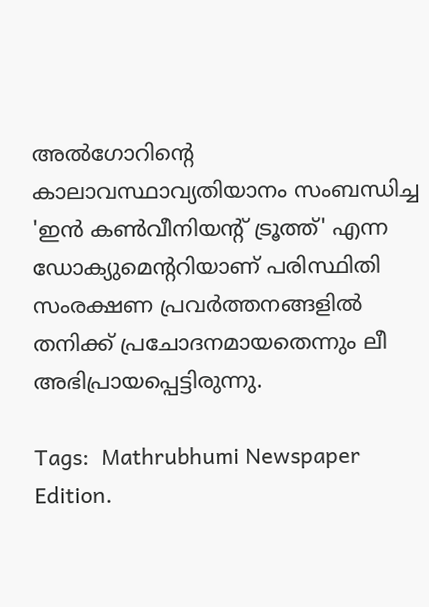അല്‍ഗോറിന്റെ കാലാവസ്ഥാവ്യതിയാനം സംബന്ധിച്ച 'ഇന്‍ കണ്‍വീനിയന്റ് ട്രൂത്ത്' എന്ന ഡോക്യുമെന്ററിയാണ് പരിസ്ഥിതി സംരക്ഷണ പ്രവര്‍ത്തനങ്ങളില്‍ തനിക്ക് പ്രചോദനമായതെന്നും ലീ അഭിപ്രായപ്പെട്ടിരുന്നു.

Tags:  Mathrubhumi Newspaper Edition.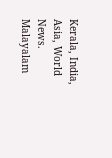Kerala, India, Asia, World News. Malayalam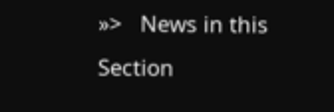»>   News in this Section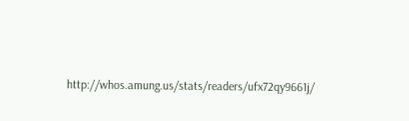http://whos.amung.us/stats/readers/ufx72qy9661j/